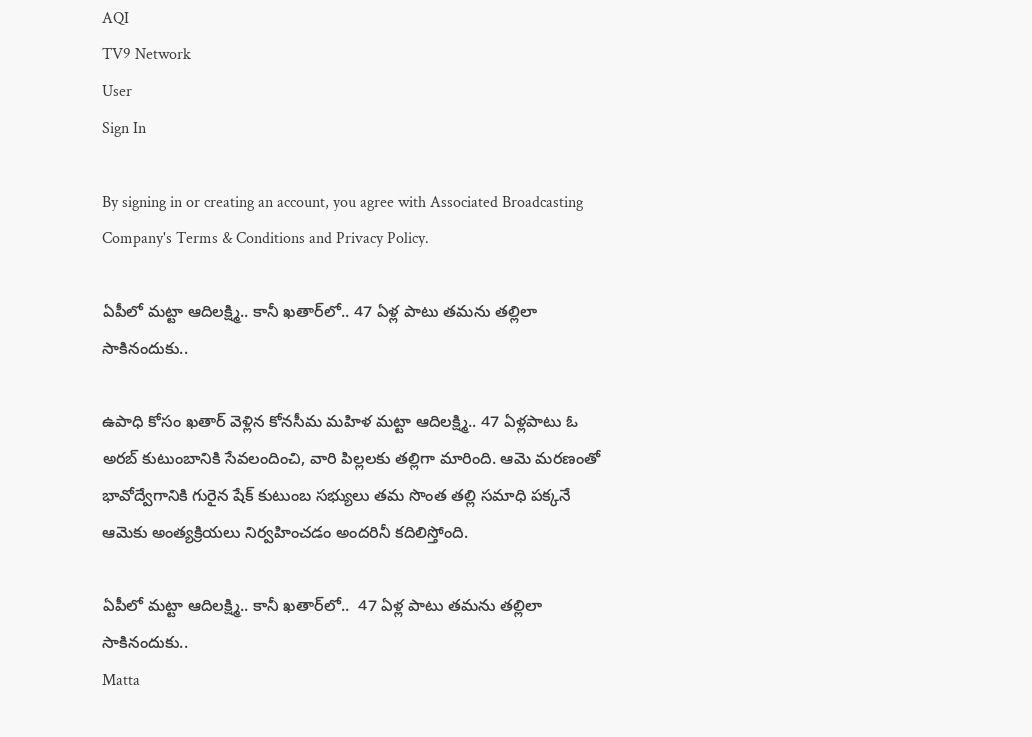AQI
TV9 Network
User
Sign In

By signing in or creating an account, you agree with Associated Broadcasting Company's Terms & Conditions and Privacy Policy.

ఏపీలో మట్టా ఆదిలక్ష్మి.. కానీ ఖతార్‌లో.. 47 ఏళ్ల పాటు తమను తల్లిలా సాకినందుకు..

ఉపాధి కోసం ఖతార్ వెళ్లిన కోనసీమ మహిళ మట్టా ఆదిలక్ష్మి.. 47 ఏళ్లపాటు ఓ అరబ్ కుటుంబానికి సేవలందించి, వారి పిల్లలకు తల్లిగా మారింది. ఆమె మరణంతో భావోద్వేగానికి గురైన షేక్ కుటుంబ సభ్యులు తమ సొంత తల్లి సమాధి పక్కనే ఆమెకు అంత్యక్రియలు నిర్వహించడం అందరినీ కదిలిస్తోంది.

ఏపీలో మట్టా ఆదిలక్ష్మి.. కానీ ఖతార్‌లో..  47 ఏళ్ల పాటు తమను తల్లిలా సాకినందుకు..
Matta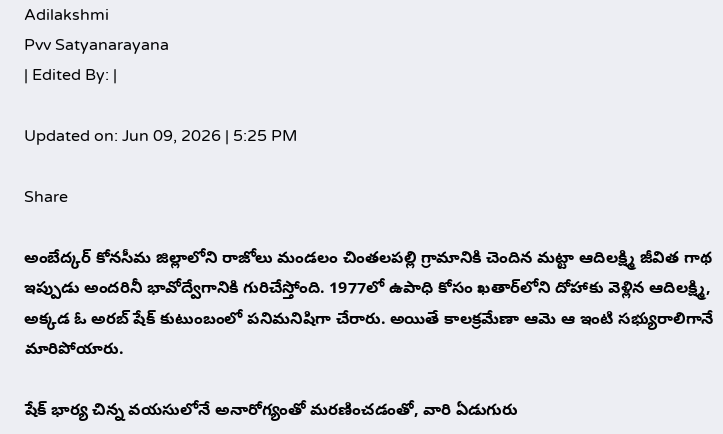Adilakshmi
Pvv Satyanarayana
| Edited By: |

Updated on: Jun 09, 2026 | 5:25 PM

Share

అంబేద్కర్ కోనసీమ జిల్లాలోని రాజోలు మండలం చింతలపల్లి గ్రామానికి చెందిన మట్టా ఆదిలక్ష్మి జీవిత గాథ ఇప్పుడు అందరినీ భావోద్వేగానికి గురిచేస్తోంది. 1977లో ఉపాధి కోసం ఖతార్‌లోని దోహాకు వెళ్లిన ఆదిలక్ష్మి, అక్కడ ఓ అరబ్ షేక్ కుటుంబంలో పనిమనిషిగా చేరారు. అయితే కాలక్రమేణా ఆమె ఆ ఇంటి సభ్యురాలిగానే మారిపోయారు.

షేక్ భార్య చిన్న వయసులోనే అనారోగ్యంతో మరణించడంతో, వారి ఏడుగురు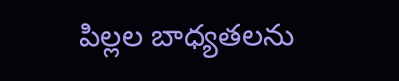పిల్లల బాధ్యతలను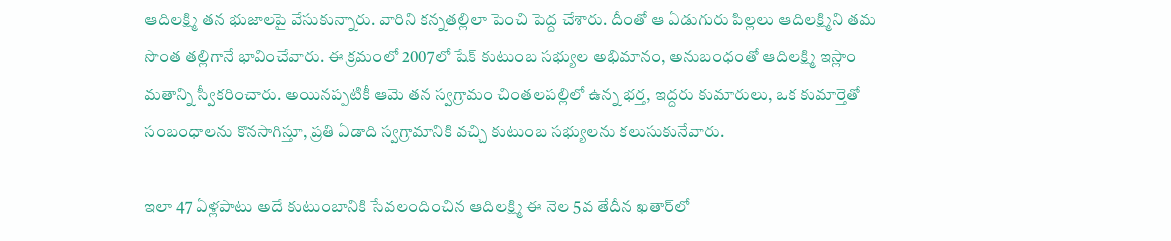ఆదిలక్ష్మి తన భుజాలపై వేసుకున్నారు. వారిని కన్నతల్లిలా పెంచి పెద్ద చేశారు. దీంతో ఆ ఏడుగురు పిల్లలు ఆదిలక్ష్మిని తమ సొంత తల్లిగానే భావించేవారు. ఈ క్రమంలో 2007లో షేక్ కుటుంబ సభ్యుల అభిమానం, అనుబంధంతో ఆదిలక్ష్మి ఇస్లాం మతాన్ని స్వీకరించారు. అయినప్పటికీ ఆమె తన స్వగ్రామం చింతలపల్లిలో ఉన్న భర్త, ఇద్దరు కుమారులు, ఒక కుమార్తెతో సంబంధాలను కొనసాగిస్తూ, ప్రతి ఏడాది స్వగ్రామానికి వచ్చి కుటుంబ సభ్యులను కలుసుకునేవారు.

ఇలా 47 ఏళ్లపాటు అదే కుటుంబానికి సేవలందించిన ఆదిలక్ష్మి ఈ నెల 5వ తేదీన ఖతార్‌లో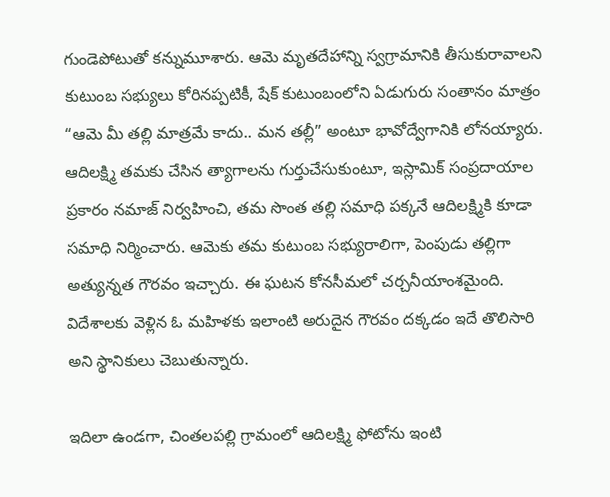గుండెపోటుతో కన్నుమూశారు. ఆమె మృతదేహాన్ని స్వగ్రామానికి తీసుకురావాలని కుటుంబ సభ్యులు కోరినప్పటికీ, షేక్ కుటుంబంలోని ఏడుగురు సంతానం మాత్రం “ఆమె మీ తల్లి మాత్రమే కాదు.. మన తల్లీ” అంటూ భావోద్వేగానికి లోనయ్యారు. ఆదిలక్ష్మి తమకు చేసిన త్యాగాలను గుర్తుచేసుకుంటూ, ఇస్లామిక్ సంప్రదాయాల ప్రకారం నమాజ్ నిర్వహించి, తమ సొంత తల్లి సమాధి పక్కనే ఆదిలక్ష్మికి కూడా సమాధి నిర్మించారు. ఆమెకు తమ కుటుంబ సభ్యురాలిగా, పెంపుడు తల్లిగా అత్యున్నత గౌరవం ఇచ్చారు. ఈ ఘటన కోనసీమలో చర్చనీయాంశమైంది. విదేశాలకు వెళ్లిన ఓ మహిళకు ఇలాంటి అరుదైన గౌరవం దక్కడం ఇదే తొలిసారి అని స్థానికులు చెబుతున్నారు.

ఇదిలా ఉండగా, చింతలపల్లి గ్రామంలో ఆదిలక్ష్మి ఫోటోను ఇంటి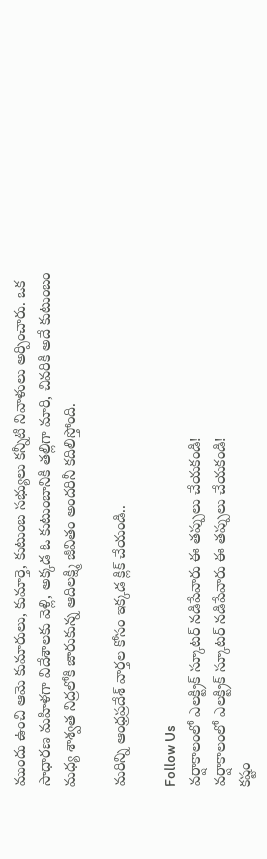ముందు ఉంచి ఆమె కుమారులు, కుమార్తె, కుటుంబ సభ్యులు కన్నీటి నివాళులు అర్పించారు. ఒక సాధారణ మహిళగా విదేశాలకు వెళ్లి, అక్కడ ఓ కుటుంబానికి తల్లిగా మారి, చివరికి అదే కుటుంబం మధ్య శాశ్వత నిద్రలోకి జారుకున్న ఆదిలక్ష్మి జీవితం అందరినీ కదిలిస్తోంది.

మరిన్ని ఆంధ్రప్రదేశ్ వార్తల కోసం ఇక్కడ క్లిక్ చేయండి..

Follow Us
వర్షాకాలంలో ఎలక్ట్రిక్‌ స్కూటర్‌ నడిపేవారు ఈ తప్పులు చేయకండి!
వర్షాకాలంలో ఎలక్ట్రిక్‌ స్కూటర్‌ నడిపేవారు ఈ తప్పులు చేయకండి!
కష్టం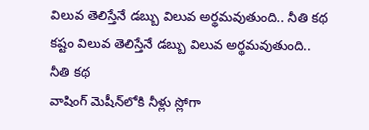విలువ తెలిస్తేనే డబ్బు విలువ అర్థమవుతుంది.. నీతి కథ
కష్టం విలువ తెలిస్తేనే డబ్బు విలువ అర్థమవుతుంది.. నీతి కథ
వాషింగ్ మెషీన్‌లోకి నీళ్లు స్లోగా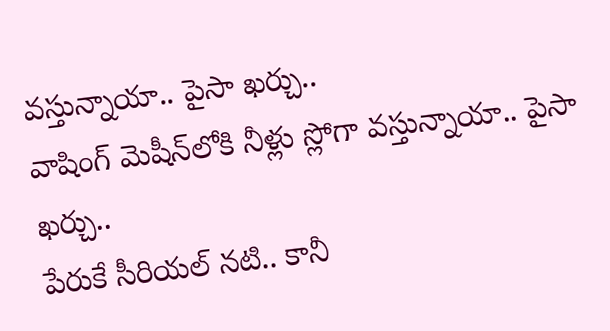వస్తున్నాయా.. పైసా ఖర్చు..
వాషింగ్ మెషీన్‌లోకి నీళ్లు స్లోగా వస్తున్నాయా.. పైసా ఖర్చు..
పేరుకే సీరియల్ నటి.. కానీ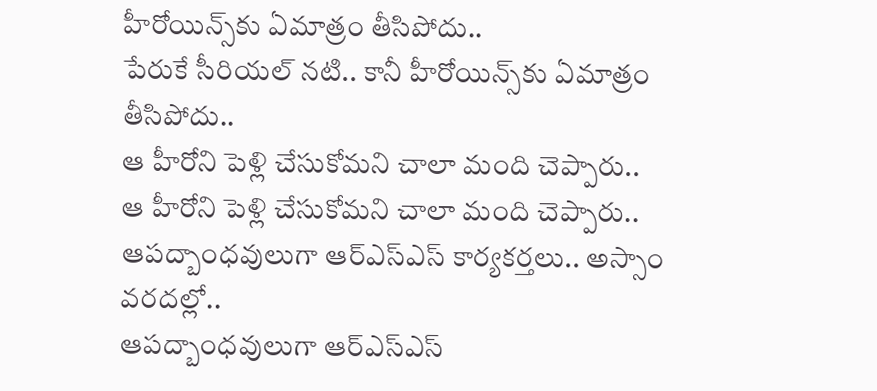హీరోయిన్స్‌కు ఏమాత్రం తీసిపోదు..
పేరుకే సీరియల్ నటి.. కానీ హీరోయిన్స్‌కు ఏమాత్రం తీసిపోదు..
ఆ హీరోని పెళ్లి చేసుకోమని చాలా మంది చెప్పారు..
ఆ హీరోని పెళ్లి చేసుకోమని చాలా మంది చెప్పారు..
ఆపద్బాంధవులుగా ఆర్ఎస్ఎస్ కార్యకర్తలు.. అస్సాం వరదల్లో..
ఆపద్బాంధవులుగా ఆర్ఎస్ఎస్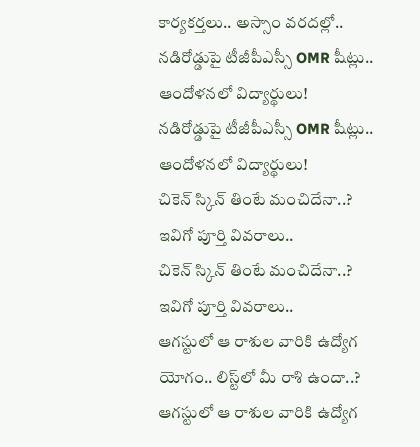కార్యకర్తలు.. అస్సాం వరదల్లో..
నడిరోడ్డుపై టీజీపీఎస్సీ OMR షీట్లు.. ఆందోళనలో విద్యార్థులు!
నడిరోడ్డుపై టీజీపీఎస్సీ OMR షీట్లు.. ఆందోళనలో విద్యార్థులు!
చికెన్ స్కిన్ తింటే మంచిదేనా..? ఇవిగో పూర్తి వివరాలు..
చికెన్ స్కిన్ తింటే మంచిదేనా..? ఇవిగో పూర్తి వివరాలు..
ఆగస్టులో ఆ రాశుల వారికి ఉద్యోగ యోగం.. లిస్ట్‌లో మీ రాశి ఉందా..?
ఆగస్టులో ఆ రాశుల వారికి ఉద్యోగ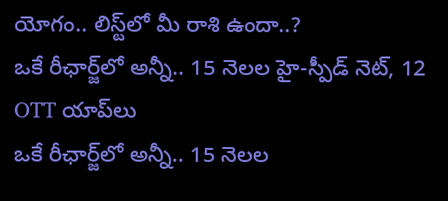యోగం.. లిస్ట్‌లో మీ రాశి ఉందా..?
ఒకే రీఛార్జ్‌లో అన్నీ.. 15 నెలల హై-స్పీడ్ నెట్‌, 12 OTT యాప్‌లు
ఒకే రీఛార్జ్‌లో అన్నీ.. 15 నెలల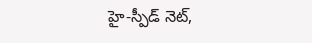హై-స్పీడ్ నెట్‌,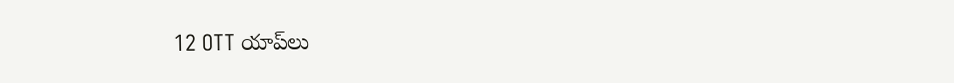12 OTT యాప్‌లు